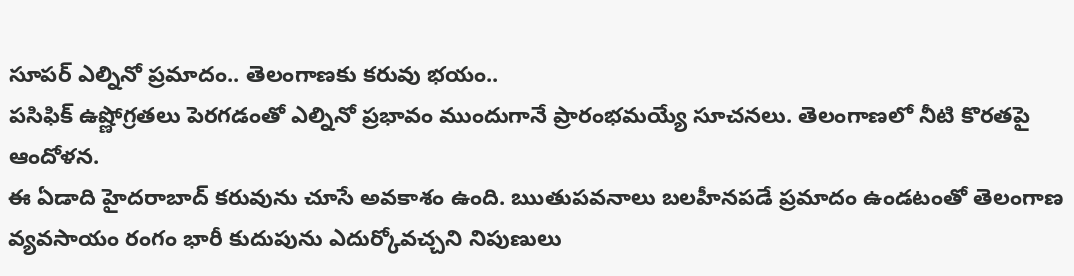సూపర్ ఎల్నినో ప్రమాదం.. తెలంగాణకు కరువు భయం..
పసిఫిక్ ఉష్ణోగ్రతలు పెరగడంతో ఎల్నినో ప్రభావం ముందుగానే ప్రారంభమయ్యే సూచనలు. తెలంగాణలో నీటి కొరతపై ఆందోళన.
ఈ ఏడాది హైదరాబాద్ కరువును చూసే అవకాశం ఉంది. ఋతుపవనాలు బలహీనపడే ప్రమాదం ఉండటంతో తెలంగాణ వ్యవసాయం రంగం భారీ కుదుపును ఎదుర్కోవచ్చని నిపుణులు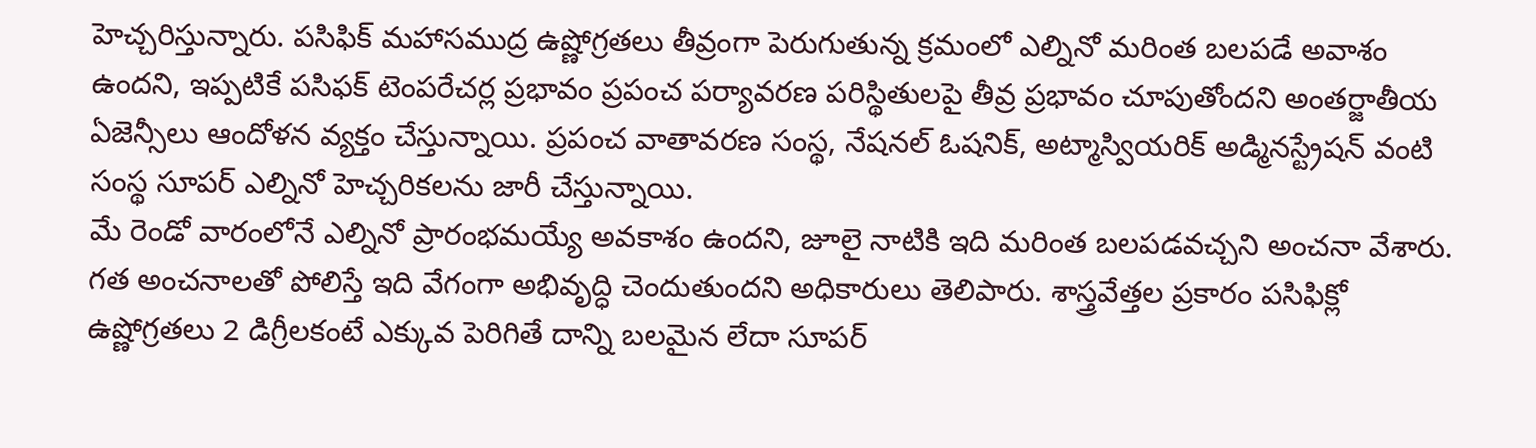హెచ్చరిస్తున్నారు. పసిఫిక్ మహాసముద్ర ఉష్ణోగ్రతలు తీవ్రంగా పెరుగుతున్న క్రమంలో ఎల్నినో మరింత బలపడే అవాశం ఉందని, ఇప్పటికే పసిఫక్ టెంపరేచర్ల ప్రభావం ప్రపంచ పర్యావరణ పరిస్థితులపై తీవ్ర ప్రభావం చూపుతోందని అంతర్జాతీయ ఏజెన్సీలు ఆందోళన వ్యక్తం చేస్తున్నాయి. ప్రపంచ వాతావరణ సంస్థ, నేషనల్ ఓషనిక్, అట్మాస్వియరిక్ అడ్మినస్ట్రేషన్ వంటి సంస్థ సూపర్ ఎల్నినో హెచ్చరికలను జారీ చేస్తున్నాయి.
మే రెండో వారంలోనే ఎల్నినో ప్రారంభమయ్యే అవకాశం ఉందని, జూలై నాటికి ఇది మరింత బలపడవచ్చని అంచనా వేశారు. గత అంచనాలతో పోలిస్తే ఇది వేగంగా అభివృద్ధి చెందుతుందని అధికారులు తెలిపారు. శాస్త్రవేత్తల ప్రకారం పసిఫిక్లో ఉష్ణోగ్రతలు 2 డిగ్రీలకంటే ఎక్కువ పెరిగితే దాన్ని బలమైన లేదా సూపర్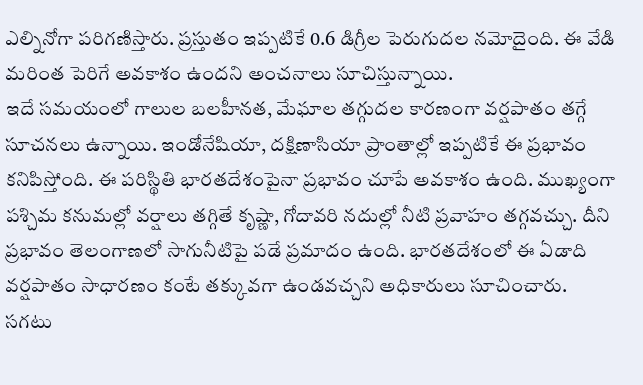ఎల్నినోగా పరిగణిస్తారు. ప్రస్తుతం ఇప్పటికే 0.6 డిగ్రీల పెరుగుదల నమోదైంది. ఈ వేడి మరింత పెరిగే అవకాశం ఉందని అంచనాలు సూచిస్తున్నాయి.
ఇదే సమయంలో గాలుల బలహీనత, మేఘాల తగ్గుదల కారణంగా వర్షపాతం తగ్గే సూచనలు ఉన్నాయి. ఇండోనేషియా, దక్షిణాసియా ప్రాంతాల్లో ఇప్పటికే ఈ ప్రభావం కనిపిస్తోంది. ఈ పరిస్థితి భారతదేశంపైనా ప్రభావం చూపే అవకాశం ఉంది. ముఖ్యంగా పశ్చిమ కనుమల్లో వర్షాలు తగ్గితే కృష్ణా, గోదావరి నదుల్లో నీటి ప్రవాహం తగ్గవచ్చు. దీని ప్రభావం తెలంగాణలో సాగునీటిపై పడే ప్రమాదం ఉంది. భారతదేశంలో ఈ ఏడాది వర్షపాతం సాధారణం కంటే తక్కువగా ఉండవచ్చని అధికారులు సూచించారు.
సగటు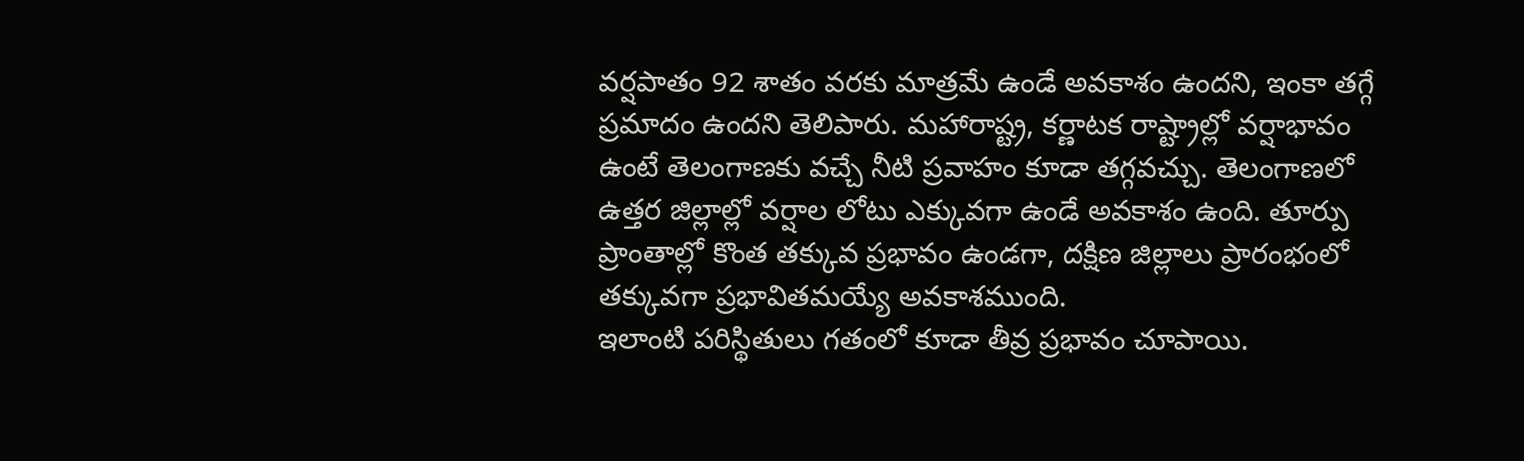వర్షపాతం 92 శాతం వరకు మాత్రమే ఉండే అవకాశం ఉందని, ఇంకా తగ్గే ప్రమాదం ఉందని తెలిపారు. మహారాష్ట్ర, కర్ణాటక రాష్ట్రాల్లో వర్షాభావం ఉంటే తెలంగాణకు వచ్చే నీటి ప్రవాహం కూడా తగ్గవచ్చు. తెలంగాణలో ఉత్తర జిల్లాల్లో వర్షాల లోటు ఎక్కువగా ఉండే అవకాశం ఉంది. తూర్పు ప్రాంతాల్లో కొంత తక్కువ ప్రభావం ఉండగా, దక్షిణ జిల్లాలు ప్రారంభంలో తక్కువగా ప్రభావితమయ్యే అవకాశముంది.
ఇలాంటి పరిస్థితులు గతంలో కూడా తీవ్ర ప్రభావం చూపాయి.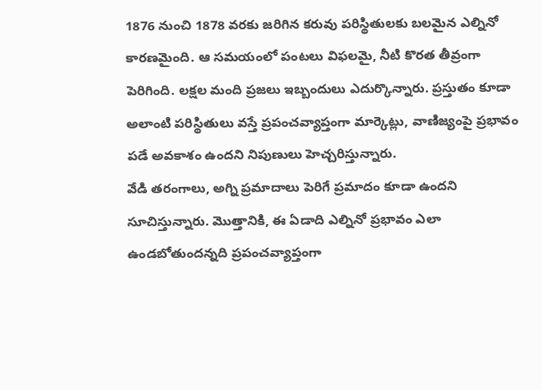1876 నుంచి 1878 వరకు జరిగిన కరువు పరిస్థితులకు బలమైన ఎల్నినో కారణమైంది. ఆ సమయంలో పంటలు విఫలమై, నీటి కొరత తీవ్రంగా పెరిగింది. లక్షల మంది ప్రజలు ఇబ్బందులు ఎదుర్కొన్నారు. ప్రస్తుతం కూడా అలాంటి పరిస్థితులు వస్తే ప్రపంచవ్యాప్తంగా మార్కెట్లు, వాణిజ్యంపై ప్రభావం పడే అవకాశం ఉందని నిపుణులు హెచ్చరిస్తున్నారు.
వేడి తరంగాలు, అగ్ని ప్రమాదాలు పెరిగే ప్రమాదం కూడా ఉందని సూచిస్తున్నారు. మొత్తానికి, ఈ ఏడాది ఎల్నినో ప్రభావం ఎలా ఉండబోతుందన్నది ప్రపంచవ్యాప్తంగా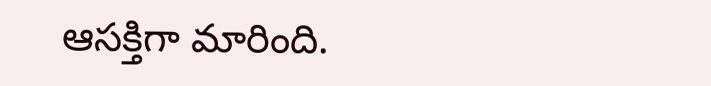ఆసక్తిగా మారింది.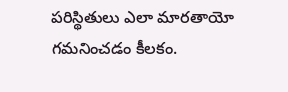పరిస్థితులు ఎలా మారతాయో గమనించడం కీలకం.